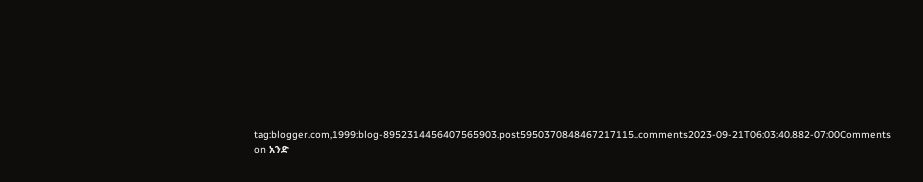tag:blogger.com,1999:blog-8952314456407565903.post5950370848467217115..comments2023-09-21T06:03:40.882-07:00Comments on አንድ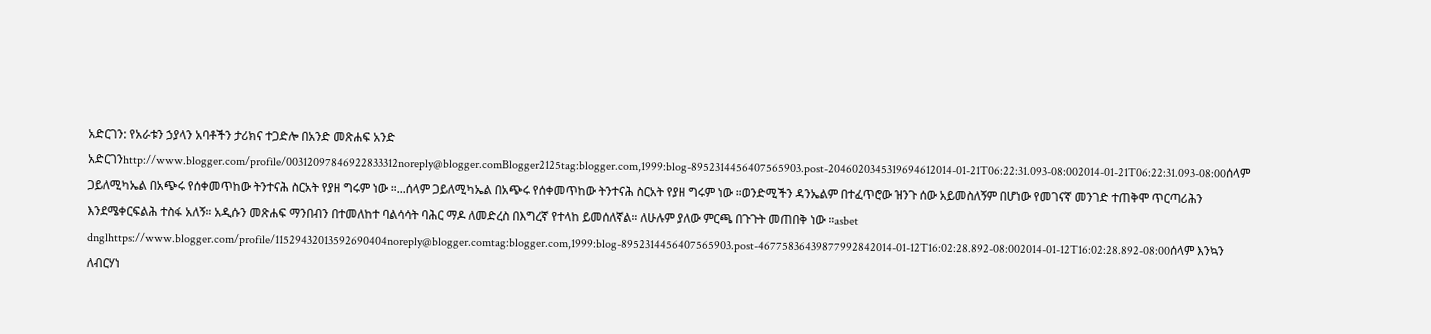አድርገን: የአራቱን ኃያላን አባቶችን ታሪክና ተጋድሎ በአንድ መጽሐፍ አንድ አድርገንhttp://www.blogger.com/profile/00312097846922833312noreply@blogger.comBlogger2125tag:blogger.com,1999:blog-8952314456407565903.post-2046020345319694612014-01-21T06:22:31.093-08:002014-01-21T06:22:31.093-08:00ሰላም ጋይለሚካኤል በአጭሩ የሰቀመጥከው ትንተናሕ ስርአት የያዘ ግሩም ነው ።...ሰላም ጋይለሚካኤል በአጭሩ የሰቀመጥከው ትንተናሕ ስርአት የያዘ ግሩም ነው ።ወንድሚችን ዳንኤልም በተፈጥሮው ዝንጉ ሰው አይመስለኝም በሆነው የመገናኛ መንገድ ተጠቅሞ ጥርጣሪሕን እንደሜቀርፍልሕ ተስፋ አለኝ። አዲሱን መጽሐፍ ማንበብን በተመለከተ ባልሳሳት ባሕር ማዶ ለመድረስ በእግረኛ የተላከ ይመሰለኛል። ለሁሉም ያለው ምርጫ በጉጉት መጠበቅ ነው ።asbet dnglhttps://www.blogger.com/profile/11529432013592690404noreply@blogger.comtag:blogger.com,1999:blog-8952314456407565903.post-46775836439877992842014-01-12T16:02:28.892-08:002014-01-12T16:02:28.892-08:00ሰላም እንኳን ለብርሃነ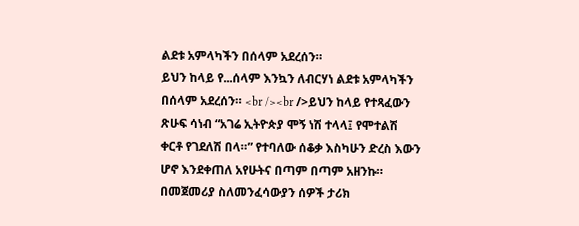ልደቱ አምላካችን በሰላም አደረሰን።
ይህን ከላይ የ...ሰላም እንኳን ለብርሃነ ልደቱ አምላካችን በሰላም አደረሰን። <br /><br />ይህን ከላይ የተጻፈውን ጽሁፍ ሳነብ “አገሬ ኢትዮጵያ ሞኝ ነሽ ተላላ፤ የሞተልሽ ቀርቶ የገደለሽ በላ።” የተባለው ሰቆቃ እስካሁን ድረስ እውን ሆኖ እንደቀጠለ አየሁትና በጣም በጣም አዘንኩ። በመጀመሪያ ስለመንፈሳውያን ሰዎች ታሪክ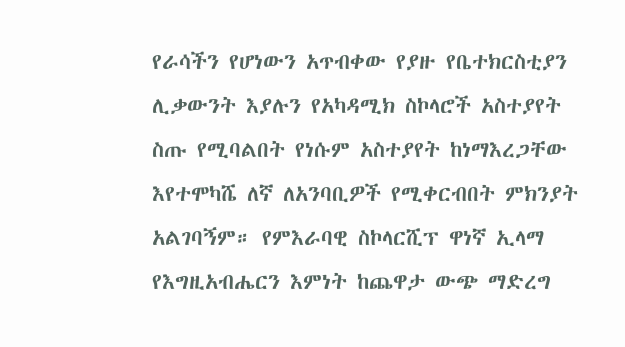የራሳችን የሆነውን አጥብቀው የያዙ የቤተክርስቲያን ሊቃውንት እያሉን የአካዳሚክ ስኮላሮች አስተያየት ስጡ የሚባልበት የነሱም አስተያየት ከነማእረጋቸው እየተሞካሼ ለኛ ለአንባቢዎች የሚቀርብበት ምክንያት አልገባኝም። የምእራባዊ ስኮላርሺፕ ዋነኛ ኢላማ የእግዚአብሔርን እምነት ከጨዋታ ውጭ ማድረግ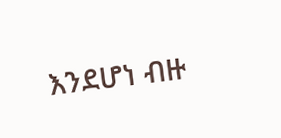እንደሆነ ብዙ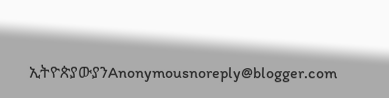ኢትዮጵያውያንAnonymousnoreply@blogger.com